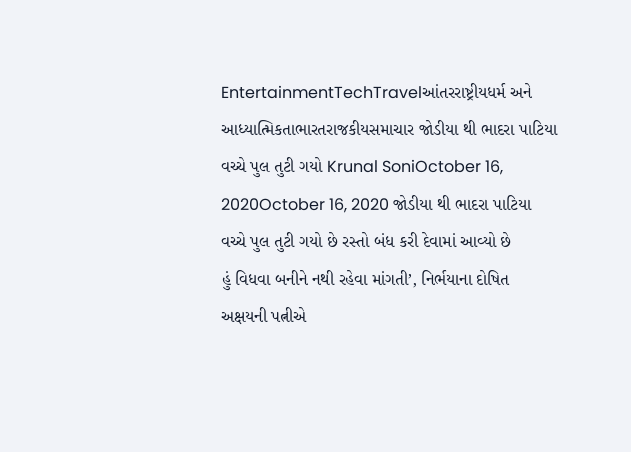EntertainmentTechTravelઆંતરરાષ્ટ્રીયધર્મ અને આધ્યાત્મિકતાભારતરાજકીયસમાચાર જોડીયા થી ભાદરા પાટિયા વચ્ચે પુલ તુટી ગયો Krunal SoniOctober 16, 2020October 16, 2020 જોડીયા થી ભાદરા પાટિયા વચ્ચે પુલ તુટી ગયો છે રસ્તો બંધ કરી દેવામાં આવ્યો છે
હું વિધવા બનીને નથી રહેવા માંગતી’, નિર્ભયાના દોષિત અક્ષયની પત્નીએ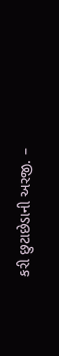કરી છુટાછેડાની અરજી. –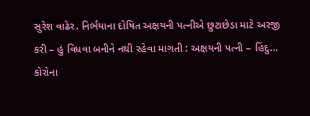સુરેશ વાઢેર. નિર્ભયાના દોષિત અક્ષયની પત્નીએ છુટાછેડા માટે અરજી કરી – હું વિધવા બનીને નથી રહેવા માગતી : અક્ષયની પત્ની – હિંદુ…
કોરોના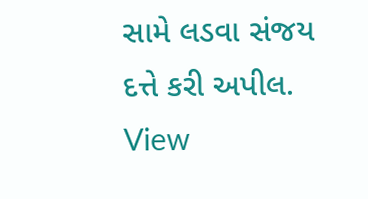સામે લડવા સંજય દત્તે કરી અપીલ. View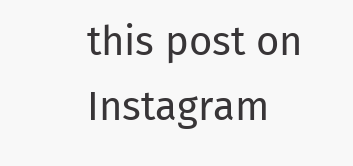this post on Instagram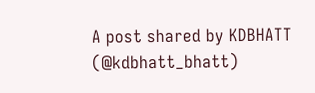A post shared by KDBHATT (@kdbhatt_bhatt)